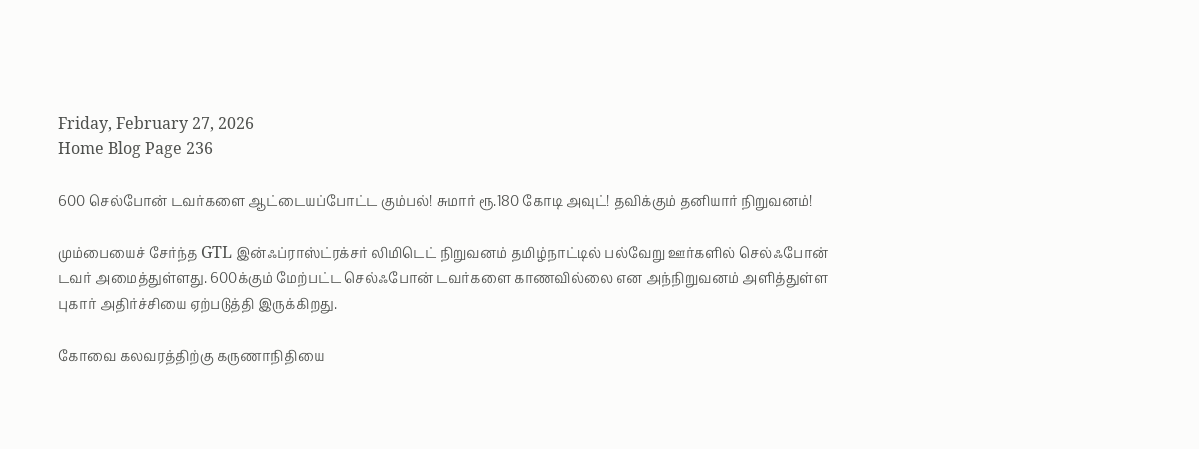Friday, February 27, 2026
Home Blog Page 236

600 செல்போன் டவர்களை ஆட்டையப்போட்ட கும்பல்! சுமார் ரூ.180 கோடி அவுட்! தவிக்கும் தனியார் நிறுவனம்!

மும்பையைச் சேர்ந்த GTL இன்ஃப்ராஸ்ட்ரக்சர் லிமிடெட் நிறுவனம் தமிழ்நாட்டில் பல்வேறு ஊர்களில் செல்ஃபோன் டவர் அமைத்துள்ளது. 600க்கும் மேற்பட்ட செல்ஃபோன் டவர்களை காணவில்லை என அந்நிறுவனம் அளித்துள்ள புகார் அதிர்ச்சியை ஏற்படுத்தி இருக்கிறது.

கோவை கலவரத்திற்கு கருணாநிதியை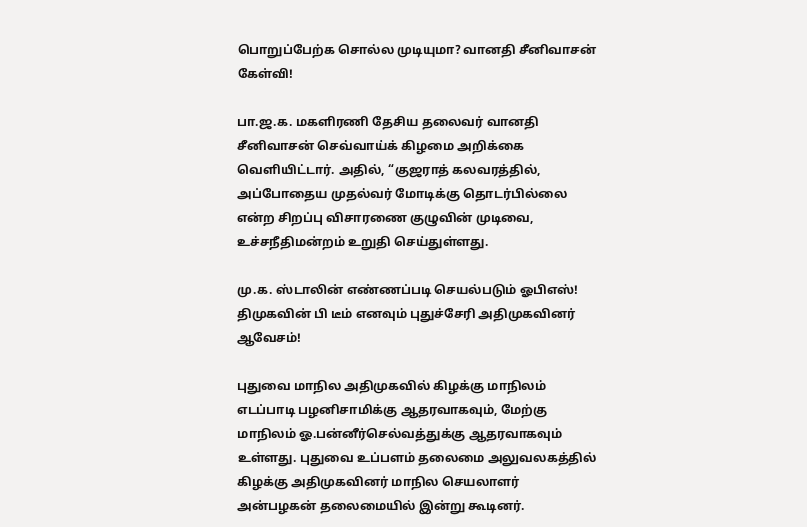பொறுப்பேற்க சொல்ல முடியுமா? வானதி சீனிவாசன் கேள்வி!

பா.ஜ.க. மகளிரணி தேசிய தலைவர் வானதி சீனிவாசன் செவ்வாய்க் கிழமை அறிக்கை வெளியிட்டார். அதில், “குஜராத் கலவரத்தில், அப்போதைய முதல்வர் மோடிக்கு தொடர்பில்லை என்ற சிறப்பு விசாரணை குழுவின் முடிவை, உச்சநீதிமன்றம் உறுதி செய்துள்ளது.

மு.க. ஸ்டாலின் எண்ணப்படி செயல்படும் ஓபிஎஸ்! திமுகவின் பி டீம் எனவும் புதுச்சேரி அதிமுகவினர் ஆவேசம்!

புதுவை மாநில அதிமுகவில் கிழக்கு மாநிலம் எடப்பாடி பழனிசாமிக்கு ஆதரவாகவும், மேற்கு மாநிலம் ஓ.பன்னீர்செல்வத்துக்கு ஆதரவாகவும் உள்ளது. புதுவை உப்பளம் தலைமை அலுவலகத்தில் கிழக்கு அதிமுகவினர் மாநில செயலாளர் அன்பழகன் தலைமையில் இன்று கூடினர்.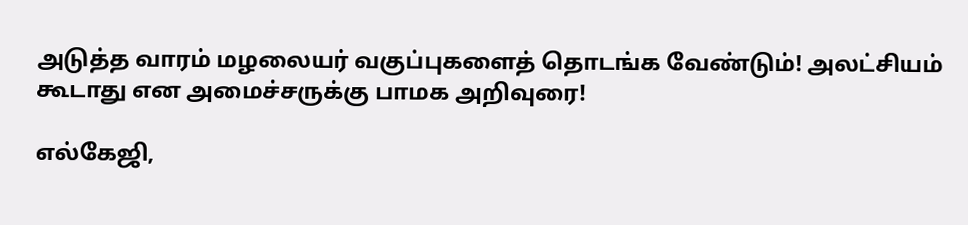அடுத்த வாரம் மழலையர் வகுப்புகளைத் தொடங்க வேண்டும்! அலட்சியம் கூடாது என அமைச்சருக்கு பாமக அறிவுரை!

எல்கேஜி,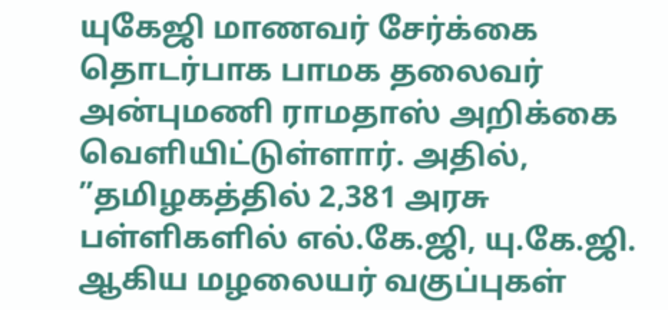யுகேஜி மாணவர் சேர்க்கை தொடர்பாக பாமக தலைவர் அன்புமணி ராமதாஸ் அறிக்கை வெளியிட்டுள்ளார். அதில், ”தமிழகத்தில் 2,381 அரசு பள்ளிகளில் எல்.கே.ஜி, யு.கே.ஜி. ஆகிய மழலையர் வகுப்புகள்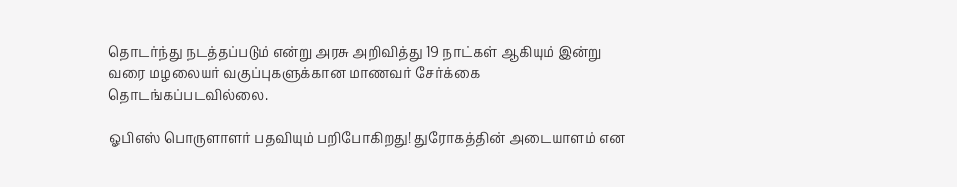தொடர்ந்து நடத்தப்படும் என்று அரசு அறிவித்து 19 நாட்கள் ஆகியும் இன்று வரை மழலையர் வகுப்புகளுக்கான மாணவர் சேர்க்கை தொடங்கப்படவில்லை.

ஓபிஎஸ் பொருளாளர் பதவியும் பறிபோகிறது! துரோகத்தின் அடையாளம் என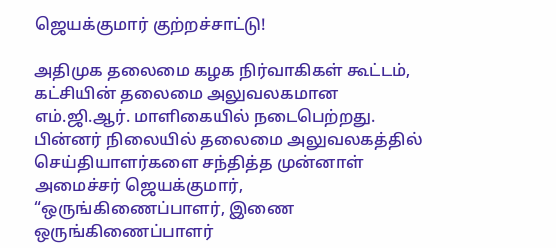ஜெயக்குமார் குற்றச்சாட்டு!

அதிமுக தலைமை கழக நிர்வாகிகள் கூட்டம், கட்சியின் தலைமை அலுவலகமான எம்.ஜி.ஆர். மாளிகையில் நடைபெற்றது. பின்னர் நிலையில் தலைமை அலுவலகத்தில் செய்தியாளர்களை சந்தித்த முன்னாள் அமைச்சர் ஜெயக்குமார், “ஒருங்கிணைப்பாளர், இணை ஒருங்கிணைப்பாளர்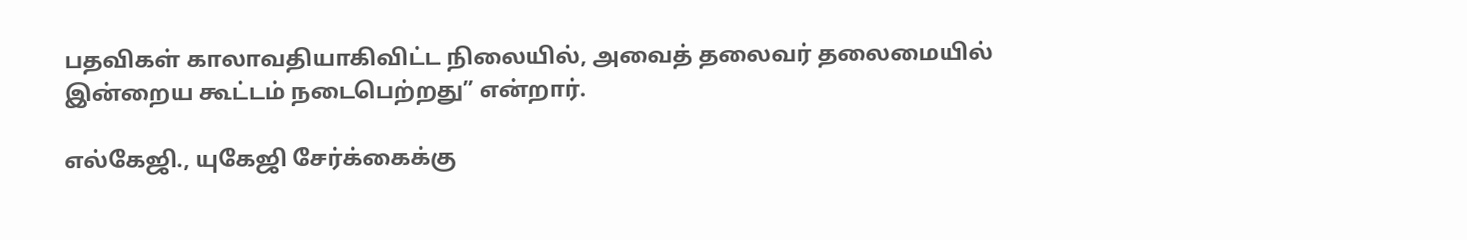பதவிகள் காலாவதியாகிவிட்ட நிலையில், அவைத் தலைவர் தலைமையில் இன்றைய கூட்டம் நடைபெற்றது” என்றார்.

எல்கேஜி., யுகேஜி சேர்க்கைக்கு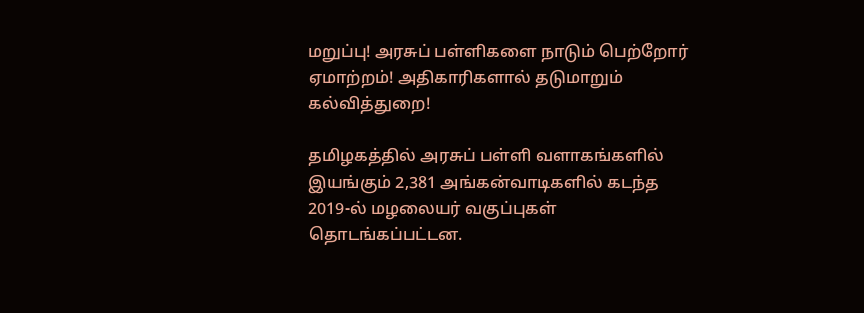மறுப்பு! அரசுப் பள்ளிகளை நாடும் பெற்றோர் ஏமாற்றம்! அதிகாரிகளால் தடுமாறும் கல்வித்துறை!

தமிழகத்தில் அரசுப் பள்ளி வளாகங்களில் இயங்கும் 2,381 அங்கன்வாடிகளில் கடந்த 2019-ல் மழலையர் வகுப்புகள் தொடங்கப்பட்டன.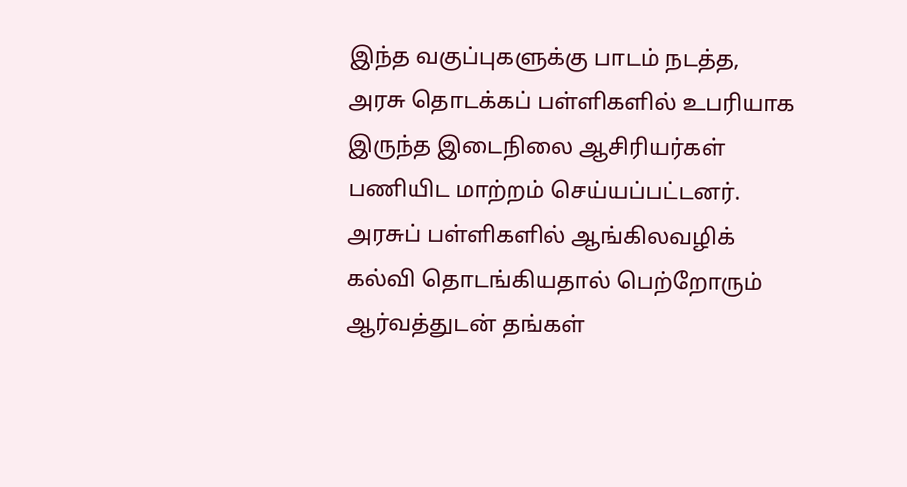இந்த வகுப்புகளுக்கு பாடம் நடத்த, அரசு தொடக்கப் பள்ளிகளில் உபரியாக இருந்த இடைநிலை ஆசிரியர்கள் பணியிட மாற்றம் செய்யப்பட்டனர். அரசுப் பள்ளிகளில் ஆங்கிலவழிக் கல்வி தொடங்கியதால் பெற்றோரும் ஆர்வத்துடன் தங்கள்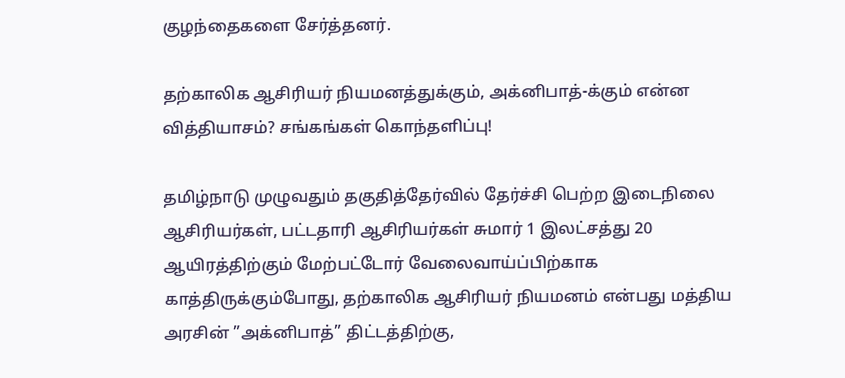குழந்தைகளை சேர்த்தனர்.

தற்காலிக ஆசிரியர் நியமனத்துக்கும், அக்னிபாத்-க்கும் என்ன வித்தியாசம்? சங்கங்கள் கொந்தளிப்பு!

தமிழ்நாடு முழுவதும் தகுதித்தேர்வில் தேர்ச்சி பெற்ற இடைநிலை ஆசிரியர்கள், பட்டதாரி ஆசிரியர்கள் சுமார் 1 இலட்சத்து 20 ஆயிரத்திற்கும் மேற்பட்டோர் வேலைவாய்ப்பிற்காக காத்திருக்கும்போது, தற்காலிக ஆசிரியர் நியமனம் என்பது மத்திய அரசின் ”அக்னிபாத்” திட்டத்திற்கு,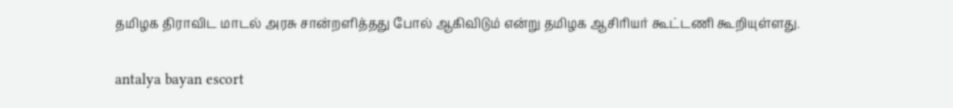தமிழக திராவிட மாடல் அரசு சான்றளித்தது போல் ஆகிவிடும் என்று தமிழக ஆசிரியர் கூட்டணி கூறியுள்ளது.

antalya bayan escort